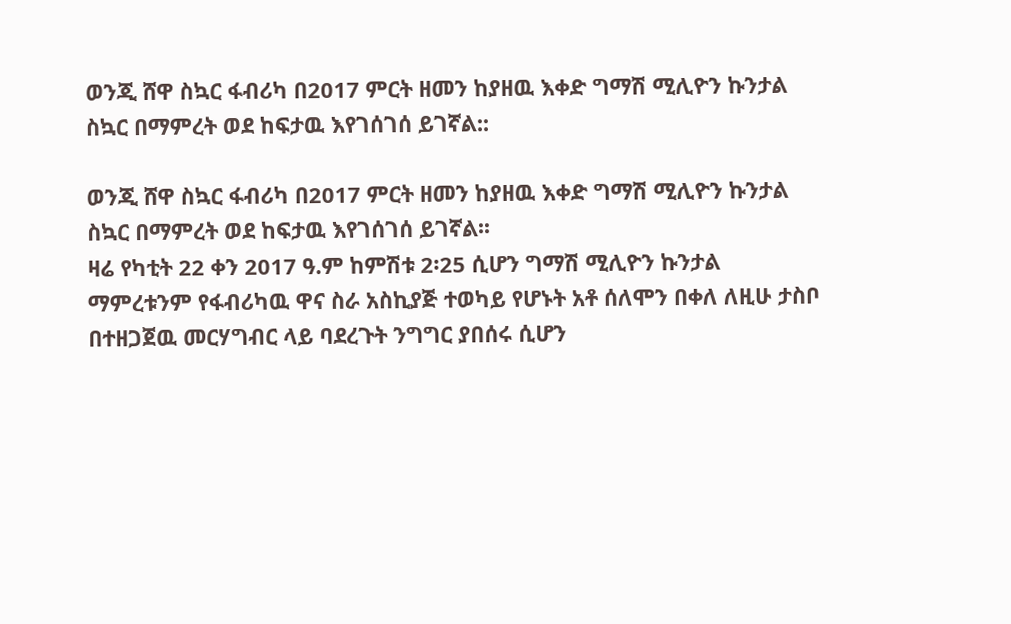ወንጂ ሸዋ ስኳር ፋብሪካ በ2017 ምርት ዘመን ከያዘዉ እቀድ ግማሽ ሚሊዮን ኩንታል ስኳር በማምረት ወደ ከፍታዉ እየገሰገሰ ይገኛል::

ወንጂ ሸዋ ስኳር ፋብሪካ በ2017 ምርት ዘመን ከያዘዉ እቀድ ግማሽ ሚሊዮን ኩንታል ስኳር በማምረት ወደ ከፍታዉ እየገሰገሰ ይገኛል፡፡
ዛሬ የካቲት 22 ቀን 2017 ዓ.ም ከምሽቱ 2፡25 ሲሆን ግማሽ ሚሊዮን ኩንታል ማምረቱንም የፋብሪካዉ ዋና ስራ አስኪያጅ ተወካይ የሆኑት አቶ ሰለሞን በቀለ ለዚሁ ታስቦ በተዘጋጀዉ መርሃግብር ላይ ባደረጉት ንግግር ያበሰሩ ሲሆን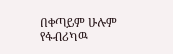በቀጣይም ሁሉም የፋብሪካዉ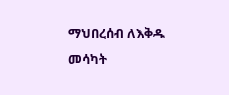ማህበረሰብ ለእቅዱ መሳካት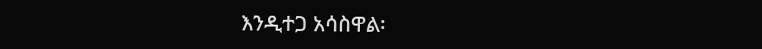እንዲተጋ አሳስዋል፡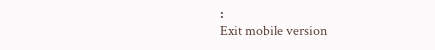፡
Exit mobile version